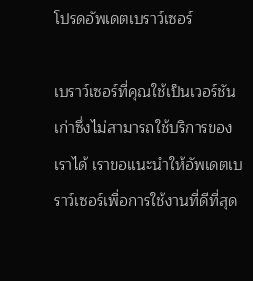โปรดอัพเดตเบราว์เซอร์

เบราว์เซอร์ที่คุณใช้เป็นเวอร์ชันเก่าซึ่งไม่สามารถใช้บริการของเราได้ เราขอแนะนำให้อัพเดตเบราว์เซอร์เพื่อการใช้งานที่ดีที่สุด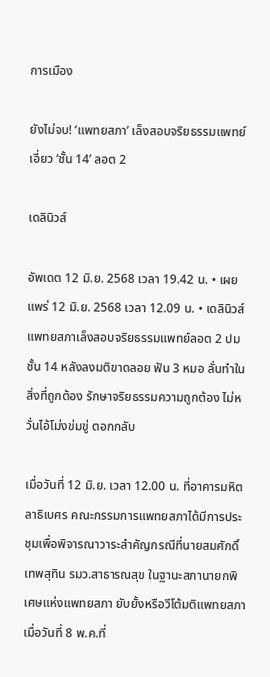การเมือง

ยังไม่จบ! ‘แพทยสภา’ เล็งสอบจริยธรรมแพทย์เอี่ยว ‘ชั้น 14’ ลอต 2

เดลินิวส์

อัพเดต 12 มิ.ย. 2568 เวลา 19.42 น. • เผยแพร่ 12 มิ.ย. 2568 เวลา 12.09 น. • เดลินิวส์
แพทยสภาเล็งสอบจริยธรรมแพทย์ลอต 2 ปมชั้น 14 หลังลงมติขาดลอย ฟัน 3 หมอ ลั่นทำในสิ่งที่ถูกต้อง รักษาจริยธรรมความถูกต้อง ไม่หวั่นไอ้โม่งข่มขู่ ตอกกลับ

เมื่อวันที่ 12 มิ.ย. เวลา 12.00 น. ที่อาคารมหิตลาธิเบศร คณะกรรมการแพทยสภาได้มีการประชุมเพื่อพิจารณาวาระสำคัญกรณีที่นายสมศักดิ์ เทพสุทิน รมว.สาธารณสุข ในฐานะสภานายกพิเศษแห่งแพทยสภา ยับยั้งหรือวีโต้มติแพทยสภาเมื่อวันที่ 8 พ.ค.ที่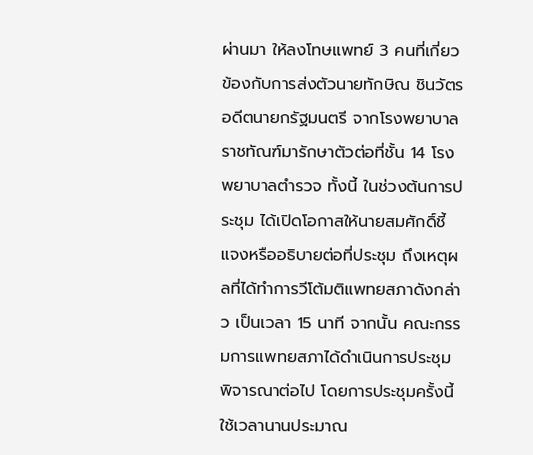ผ่านมา ให้ลงโทษแพทย์ 3 คนที่เกี่ยวข้องกับการส่งตัวนายทักษิณ ชินวัตร อดีตนายกรัฐมนตรี จากโรงพยาบาลราชทัณฑ์มารักษาตัวต่อที่ชั้น 14 โรงพยาบาลตำรวจ ทั้งนี้ ในช่วงต้นการประชุม ได้เปิดโอกาสให้นายสมศักดิ์ชี้แจงหรืออธิบายต่อที่ประชุม ถึงเหตุผลที่ได้ทำการวีโต้มติแพทยสภาดังกล่าว เป็นเวลา 15 นาที จากนั้น คณะกรรมการแพทยสภาได้ดำเนินการประชุมพิจารณาต่อไป โดยการประชุมครั้งนี้ใช้เวลานานประมาณ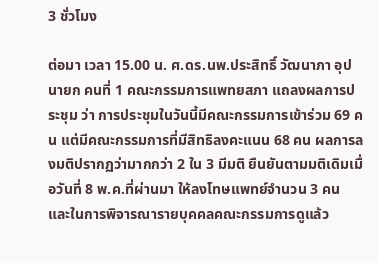3 ชั่วโมง

ต่อมา เวลา 15.00 น. ศ.ดร.นพ.ประสิทธิ์ วัฒนาภา อุปนายก คนที่ 1 คณะกรรมการแพทยสภา แถลงผลการประชุม ว่า การประชุมในวันนี้มีคณะกรรมการเข้าร่วม 69 คน แต่มีคณะกรรมการที่มีสิทธิลงคะแนน 68 คน ผลการลงมติปรากฏว่ามากกว่า 2 ใน 3 มีมติ ยืนยันตามมติเดิมเมื่อวันที่ 8 พ.ค.ที่ผ่านมา ให้ลงโทษแพทย์จำนวน 3 คน และในการพิจารณารายบุคคลคณะกรรมการดูแล้ว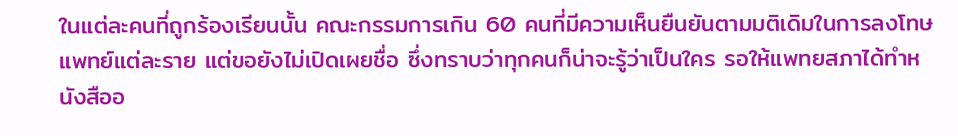ในแต่ละคนที่ถูกร้องเรียนนั้น คณะกรรมการเกิน 60 คนที่มีความเห็นยืนยันตามมติเดิมในการลงโทษแพทย์แต่ละราย แต่ขอยังไม่เปิดเผยชื่อ ซึ่งทราบว่าทุกคนก็น่าจะรู้ว่าเป็นใคร รอให้แพทยสภาได้ทำหนังสืออ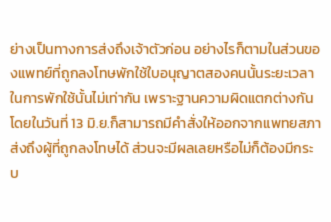ย่างเป็นทางการส่งถึงเจ้าตัวก่อน อย่างไรก็ตามในส่วนของแพทย์ที่ถูกลงโทษพักใช้ใบอนุญาตสองคนนั้นระยะเวลาในการพักใช้นั้นไม่เท่ากัน เพราะฐานความผิดแตกต่างกัน โดยในวันที่ 13 มิ.ย.ก็สามารถมีคำสั่งให้ออกจากแพทยสภาส่งถึงผู้ที่ถูกลงโทษได้ ส่วนจะมีผลเลยหรือไม่ก็ต้องมีกระบ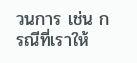วนการ เช่น กรณีที่เราให้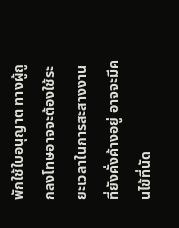พักใช้ใบอนุญาต ทางผู้ถูกลงโทษอาจจะต้องใช้ระยะเวลาในการสะสางงานที่ยังคั่งค้างอยู่ อาจจะมีคนไข้ที่นัด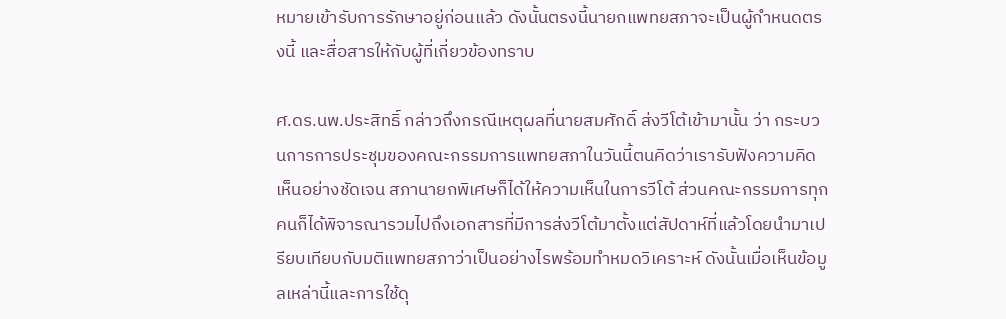หมายเข้ารับการรักษาอยู่ก่อนแล้ว ดังนั้นตรงนี้นายกแพทยสภาจะเป็นผู้กำหนดตรงนี้ และสื่อสารให้กับผู้ที่เกี่ยวข้องทราบ

ศ.ดร.นพ.ประสิทธิ์ กล่าวถึงกรณีเหตุผลที่นายสมศักดิ์ ส่งวีโต้เข้ามานั้น ว่า กระบวนการการประชุมของคณะกรรมการแพทยสภาในวันนี้ตนคิดว่าเรารับฟังความคิดเห็นอย่างชัดเจน สภานายกพิเศษก็ได้ให้ความเห็นในการวีโต้ ส่วนคณะกรรมการทุกคนก็ได้พิจารณารวมไปถึงเอกสารที่มีการส่งวีโต้มาตั้งแต่สัปดาห์ที่แล้วโดยนำมาเปรียบเทียบกับมติแพทยสภาว่าเป็นอย่างไรพร้อมทำหมดวิเคราะห์ ดังนั้นเมื่อเห็นข้อมูลเหล่านี้และการใช้ดุ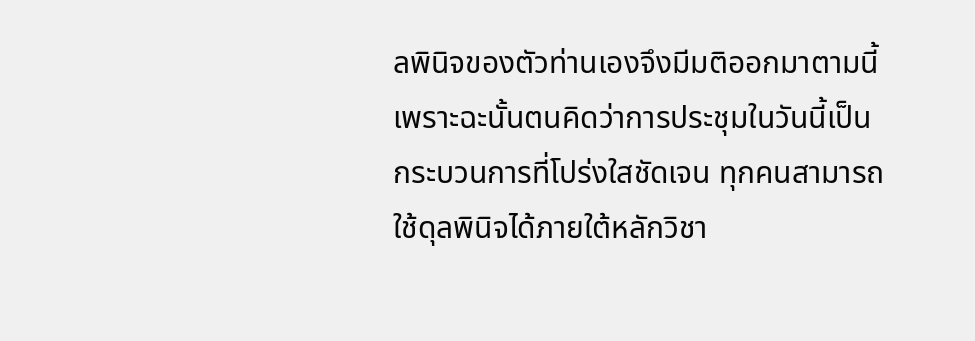ลพินิจของตัวท่านเองจึงมีมติออกมาตามนี้ เพราะฉะนั้นตนคิดว่าการประชุมในวันนี้เป็นกระบวนการที่โปร่งใสชัดเจน ทุกคนสามารถใช้ดุลพินิจได้ภายใต้หลักวิชา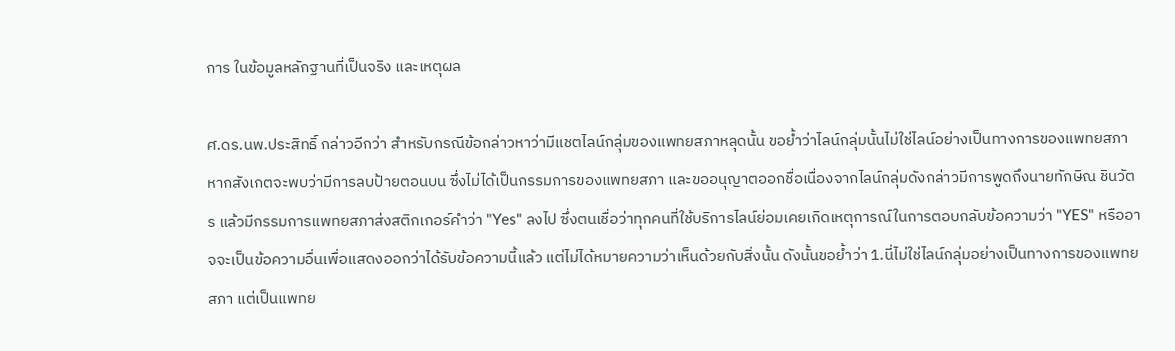การ ในข้อมูลหลักฐานที่เป็นจริง และเหตุผล

ศ.ดร.นพ.ประสิทธิ์ กล่าวอีกว่า สำหรับกรณีข้อกล่าวหาว่ามีแชตไลน์กลุ่มของแพทยสภาหลุดนั้น ขอย้ำว่าไลน์กลุ่มนั้นไม่ใช่ไลน์อย่างเป็นทางการของแพทยสภา หากสังเกตจะพบว่ามีการลบป้ายตอนบน ซึ่งไม่ได้เป็นกรรมการของแพทยสภา และขออนุญาตออกชื่อเนื่องจากไลน์กลุ่มดังกล่าวมีการพูดถึงนายทักษิณ ชินวัตร แล้วมีกรรมการแพทยสภาส่งสติกเกอร์คำว่า "Yes" ลงไป ซึ่งตนเชื่อว่าทุกคนที่ใช้บริการไลน์ย่อมเคยเกิดเหตุการณ์ในการตอบกลับข้อความว่า "YES" หรืออาจจะเป็นข้อความอื่นเพื่อแสดงออกว่าได้รับข้อความนี้แล้ว แต่ไม่ได้หมายความว่าเห็นด้วยกับสิ่งนั้น ดังนั้นขอย้ำว่า 1.นี่ไม่ใช่ไลน์กลุ่มอย่างเป็นทางการของแพทยสภา แต่เป็นแพทย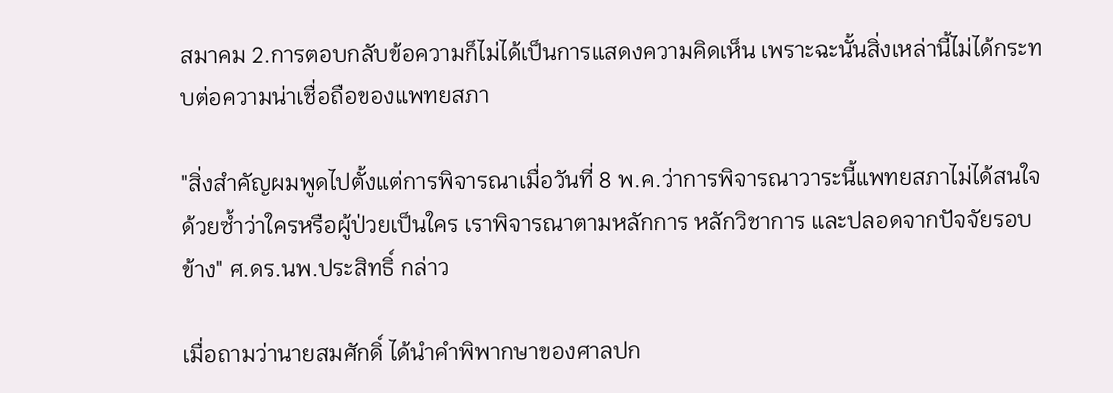สมาคม 2.การตอบกลับข้อความก็ไม่ได้เป็นการแสดงความคิดเห็น เพราะฉะนั้นสิ่งเหล่านี้ไม่ได้กระทบต่อความน่าเชื่อถือของแพทยสภา

"สิ่งสำคัญผมพูดไปตั้งแต่การพิจารณาเมื่อวันที่ 8 พ.ค.ว่าการพิจารณาวาระนี้แพทยสภาไม่ได้สนใจด้วยซ้ำว่าใครหรือผู้ป่วยเป็นใคร เราพิจารณาตามหลักการ หลักวิชาการ และปลอดจากปัจจัยรอบข้าง" ศ.ดร.นพ.ประสิทธิ์ กล่าว

เมื่อถามว่านายสมศักดิ์ ได้นำคำพิพากษาของศาลปก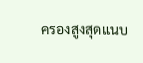ครองสูงสุดแนบ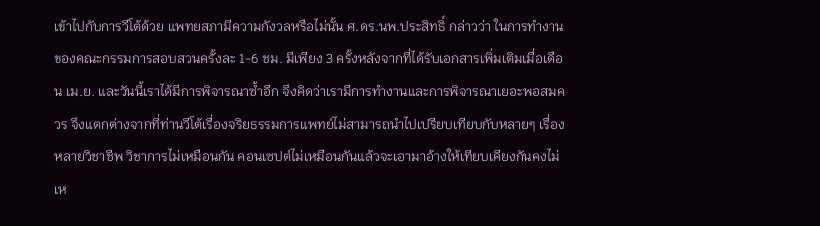เข้าไปกับการวีโต้ด้วย แพทยสภามีความกังวลหรือไม่นั้น ศ.ดร.นพ.ประสิทธิ์ กล่าวว่า ในการทำงานของคณะกรรมการสอบสวนครั้งละ 1-6 ชม. มีเพียง 3 ครั้งหลังจากที่ได้รับเอกสารเพิ่มเติมเมื่อเดือน เม.ย. และวันนี้เราได้มีการพิจารณาซ้ำอีก จึงคิดว่าเรามีการทำงานและการพิจารณาเยอะพอสมควร จึงแตกต่างจากที่ท่านวีโต้เรื่องจริยธรรมการแพทย์ไม่สามารถนำไปเปรียบเทียบกับหลายๆ เรื่องหลายวิชาชีพ วิชาการไม่เหมือนกัน คอนเซปต์ไม่เหมือนกันแล้วจะเอามาอ้างให้เทียบเคียงกันคงไม่เห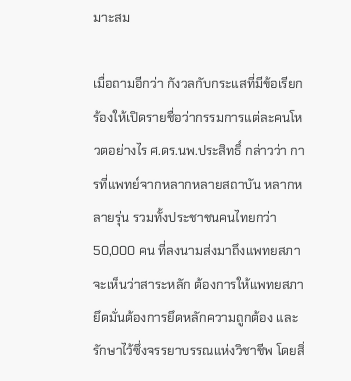มาะสม

เมื่อถามอีกว่า กังวลกับกระแสที่มีข้อเรียกร้องให้เปิดรายชื่อว่ากรรมการแต่ละคนโหวตอย่างไร ศ.ดร.นพ.ประสิทธิ์ กล่าวว่า การที่แพทย์จากหลากหลายสถาบัน หลากหลายรุ่น รวมทั้งประชาชนคนไทยกว่า 50,000 คน ที่ลงนามส่งมาถึงแพทยสภา จะเห็นว่าสาระหลัก ต้องการให้แพทยสภายึดมั่นต้องการยึดหลักความถูกต้อง และรักษาไว้ซึ่งจรรยาบรรณแห่งวิชาชีพ โดยสิ่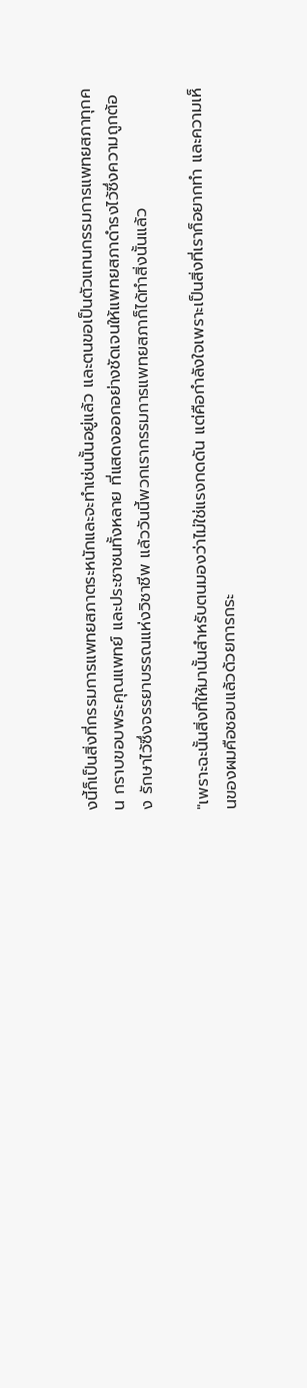งนี้ก็เป็นสิ่งที่กรรมการแพทยสภาตระหนักและจะทำเช่นนั้นอยู่แล้ว และตนขอเป็นตัวแทนกรรมการแพทยสภาทุกคน กราบขอบพระคุณแพทย์ และประชาชนทั้งหลาย ที่แสดงออกอย่างชัดเจนให้แพทยสภาดำรงไว้ซึ่งความถูกต้อง รักษาไว้ซึ่งจรรยาบรรณแห่งวิชาชีพ แล้ววันนี้พวกเรากรรมการแพทยสภาก็ได้ทำสิ่งนั้นแล้ว

"เพราะฉะนั้นสิ่งที่ให้มานั้นสำหรับตนมองว่าไม่ใช่แรงกดดัน แต่คือกำลังใจเพราะเป็นสิ่งที่เราก็อยากทำ และความเห็นของผมคือชอบแล้วด้วยการกระ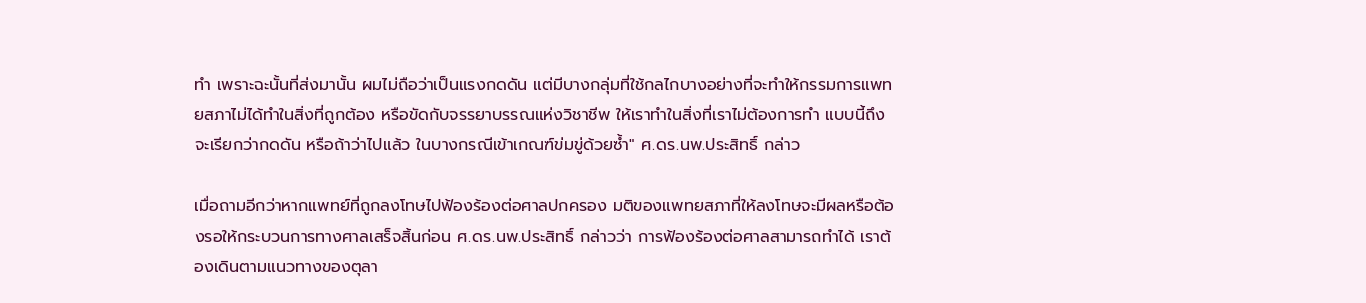ทำ เพราะฉะนั้นที่ส่งมานั้น ผมไม่ถือว่าเป็นแรงกดดัน แต่มีบางกลุ่มที่ใช้กลไกบางอย่างที่จะทำให้กรรมการแพทยสภาไม่ได้ทำในสิ่งที่ถูกต้อง หรือขัดกับจรรยาบรรณแห่งวิชาชีพ ให้เราทำในสิ่งที่เราไม่ต้องการทำ แบบนี้ถึงจะเรียกว่ากดดัน หรือถ้าว่าไปแล้ว ในบางกรณีเข้าเกณฑ์ข่มขู่ด้วยซ้ำ" ศ.ดร.นพ.ประสิทธิ์ กล่าว

เมื่อถามอีกว่าหากแพทย์ที่ถูกลงโทษไปฟ้องร้องต่อศาลปกครอง มติของแพทยสภาที่ให้ลงโทษจะมีผลหรือต้องรอให้กระบวนการทางศาลเสร็จสิ้นก่อน ศ.ดร.นพ.ประสิทธิ์ กล่าวว่า การฟ้องร้องต่อศาลสามารถทำได้ เราต้องเดินตามแนวทางของตุลา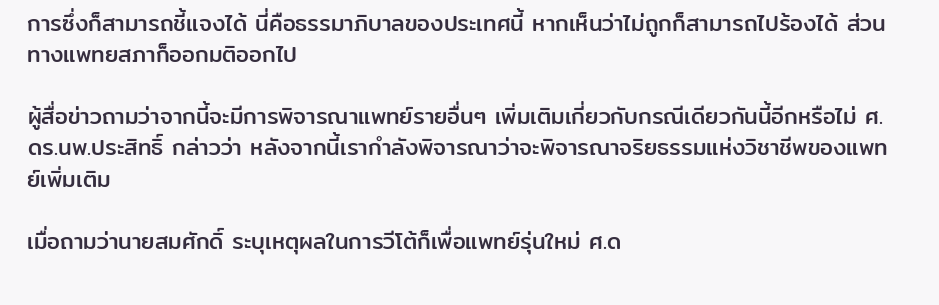การซึ่งก็สามารถชี้แจงได้ นี่คือธรรมาภิบาลของประเทศนี้ หากเห็นว่าไม่ถูกก็สามารถไปร้องได้ ส่วนทางแพทยสภาก็ออกมติออกไป

ผู้สื่อข่าวถามว่าจากนี้จะมีการพิจารณาแพทย์รายอื่นๆ เพิ่มเติมเกี่ยวกับกรณีเดียวกันนี้อีกหรือไม่ ศ.ดร.นพ.ประสิทธิ์ กล่าวว่า หลังจากนี้เรากำลังพิจารณาว่าจะพิจารณาจริยธรรมแห่งวิชาชีพของแพทย์เพิ่มเติม

เมื่อถามว่านายสมศักดิ์ ระบุเหตุผลในการวีโต้ก็เพื่อแพทย์รุ่นใหม่ ศ.ด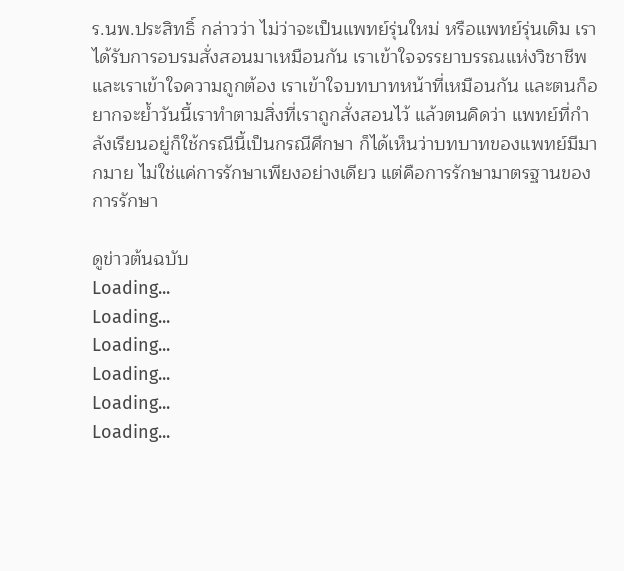ร.นพ.ประสิทธิ์ กล่าวว่า ไม่ว่าจะเป็นแพทย์รุ่นใหม่ หรือแพทย์รุ่นเดิม เราได้รับการอบรมสั่งสอนมาเหมือนกัน เราเข้าใจจรรยาบรรณแห่งวิชาชีพ และเราเข้าใจความถูกต้อง เราเข้าใจบทบาทหน้าที่เหมือนกัน และตนก็อยากจะย้ำวันนี้เราทำตามสิ่งที่เราถูกสั่งสอนไว้ แล้วตนคิดว่า แพทย์ที่กำลังเรียนอยู่ก็ใช้กรณีนี้เป็นกรณีศึกษา ก็ได้เห็นว่าบทบาทของแพทย์มีมากมาย ไม่ใช่แค่การรักษาเพียงอย่างเดียว แต่คือการรักษามาตรฐานของการรักษา

ดูข่าวต้นฉบับ
Loading...
Loading...
Loading...
Loading...
Loading...
Loading...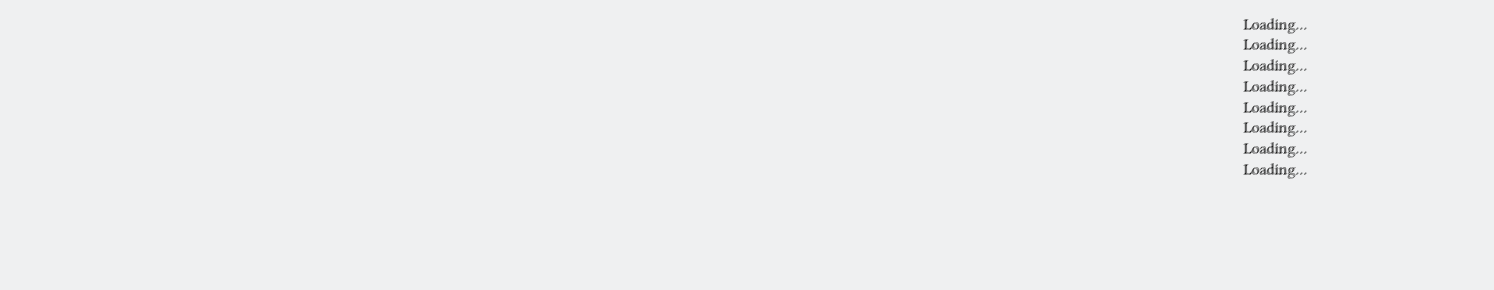Loading...
Loading...
Loading...
Loading...
Loading...
Loading...
Loading...
Loading...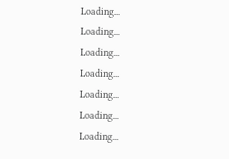Loading...
Loading...
Loading...
Loading...
Loading...
Loading...
Loading...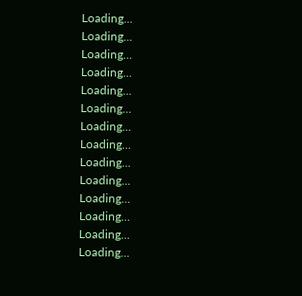Loading...
Loading...
Loading...
Loading...
Loading...
Loading...
Loading...
Loading...
Loading...
Loading...
Loading...
Loading...
Loading...
Loading...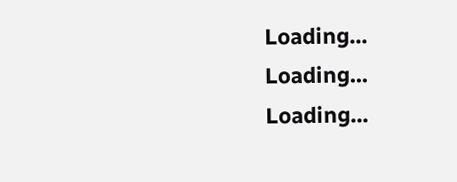Loading...
Loading...
Loading...